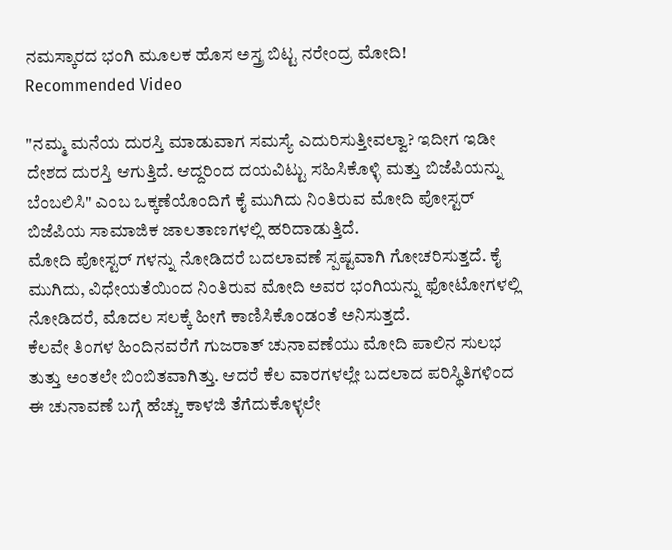ನಮಸ್ಕಾರದ ಭಂಗಿ ಮೂಲಕ ಹೊಸ ಅಸ್ತ್ರ ಬಿಟ್ಟ ನರೇಂದ್ರ ಮೋದಿ!
Recommended Video

"ನಮ್ಮ ಮನೆಯ ದುರಸ್ತಿ ಮಾಡುವಾಗ ಸಮಸ್ಯೆ ಎದುರಿಸುತ್ತೀವಲ್ವಾ? ಇದೀಗ ಇಡೀ ದೇಶದ ದುರಸ್ತಿ ಆಗುತ್ತಿದೆ. ಆದ್ದರಿಂದ ದಯವಿಟ್ಟು ಸಹಿಸಿಕೊಳ್ಳಿ ಮತ್ತು ಬಿಜೆಪಿಯನ್ನು ಬೆಂಬಲಿಸಿ" ಎಂಬ ಒಕ್ಕಣೆಯೊಂದಿಗೆ ಕೈ ಮುಗಿದು ನಿಂತಿರುವ ಮೋದಿ ಪೋಸ್ಟರ್ ಬಿಜೆಪಿಯ ಸಾಮಾಜಿಕ ಜಾಲತಾಣಗಳಲ್ಲಿ ಹರಿದಾಡುತ್ತಿದೆ.
ಮೋದಿ ಪೋಸ್ಟರ್ ಗಳನ್ನು ನೋಡಿದರೆ ಬದಲಾವಣೆ ಸ್ಪಷ್ಟವಾಗಿ ಗೋಚರಿಸುತ್ತದೆ. ಕೈ ಮುಗಿದು, ವಿಧೇಯತೆಯಿಂದ ನಿಂತಿರುವ ಮೋದಿ ಅವರ ಭಂಗಿಯನ್ನು ಫೋಟೋಗಳಲ್ಲಿ ನೋಡಿದರೆ, ಮೊದಲ ಸಲಕ್ಕೆ ಹೀಗೆ ಕಾಣಿಸಿಕೊಂಡಂತೆ ಅನಿಸುತ್ತದೆ.
ಕೆಲವೇ ತಿಂಗಳ ಹಿಂದಿನವರೆಗೆ ಗುಜರಾತ್ ಚುನಾವಣೆಯು ಮೋದಿ ಪಾಲಿನ ಸುಲಭ ತುತ್ತು ಅಂತಲೇ ಬಿಂಬಿತವಾಗಿತ್ತು. ಆದರೆ ಕೆಲ ವಾರಗಳಲ್ಲೇ ಬದಲಾದ ಪರಿಸ್ಥಿತಿಗಳಿಂದ ಈ ಚುನಾವಣೆ ಬಗ್ಗೆ ಹೆಚ್ಚು ಕಾಳಜಿ ತೆಗೆದುಕೊಳ್ಳಲೇ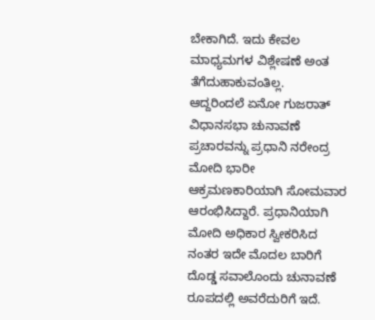ಬೇಕಾಗಿದೆ. ಇದು ಕೇವಲ ಮಾಧ್ಯಮಗಳ ವಿಶ್ಲೇಷಣೆ ಅಂತ ತೆಗೆದುಹಾಕುವಂತಿಲ್ಲ.
ಆದ್ದರಿಂದಲೆ ಏನೋ ಗುಜರಾತ್ ವಿಧಾನಸಭಾ ಚುನಾವಣೆ ಪ್ರಚಾರವನ್ನು ಪ್ರಧಾನಿ ನರೇಂದ್ರ ಮೋದಿ ಭಾರೀ ಆಕ್ರಮಣಕಾರಿಯಾಗಿ ಸೋಮವಾರ ಆರಂಭಿಸಿದ್ದಾರೆ. ಪ್ರಧಾನಿಯಾಗಿ ಮೋದಿ ಅಧಿಕಾರ ಸ್ವೀಕರಿಸಿದ ನಂತರ ಇದೇ ಮೊದಲ ಬಾರಿಗೆ ದೊಡ್ಡ ಸವಾಲೊಂದು ಚುನಾವಣೆ ರೂಪದಲ್ಲಿ ಅವರೆದುರಿಗೆ ಇದೆ.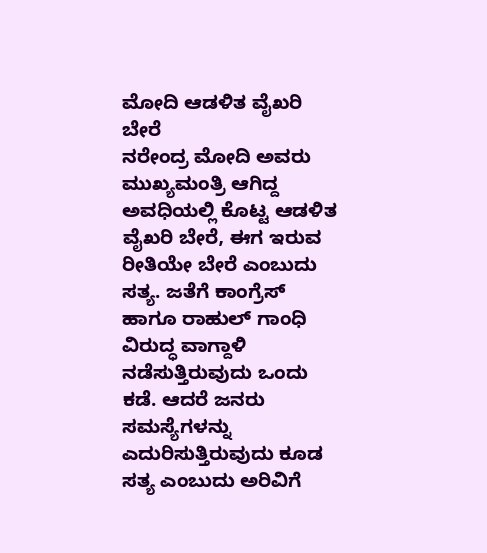ಮೋದಿ ಆಡಳಿತ ವೈಖರಿ ಬೇರೆ
ನರೇಂದ್ರ ಮೋದಿ ಅವರು ಮುಖ್ಯಮಂತ್ರಿ ಆಗಿದ್ದ ಅವಧಿಯಲ್ಲಿ ಕೊಟ್ಟ ಆಡಳಿತ ವೈಖರಿ ಬೇರೆ, ಈಗ ಇರುವ ರೀತಿಯೇ ಬೇರೆ ಎಂಬುದು ಸತ್ಯ. ಜತೆಗೆ ಕಾಂಗ್ರೆಸ್ ಹಾಗೂ ರಾಹುಲ್ ಗಾಂಧಿ ವಿರುದ್ಧ ವಾಗ್ದಾಳಿ ನಡೆಸುತ್ತಿರುವುದು ಒಂದು ಕಡೆ. ಆದರೆ ಜನರು ಸಮಸ್ಯೆಗಳನ್ನು ಎದುರಿಸುತ್ತಿರುವುದು ಕೂಡ ಸತ್ಯ ಎಂಬುದು ಅರಿವಿಗೆ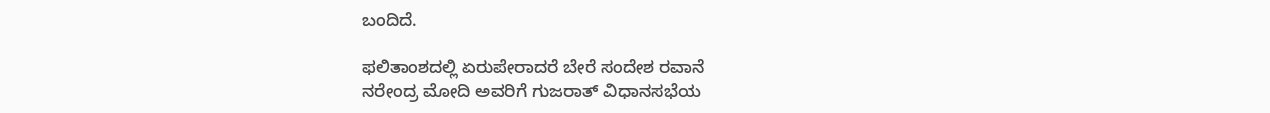ಬಂದಿದೆ.

ಫಲಿತಾಂಶದಲ್ಲಿ ಏರುಪೇರಾದರೆ ಬೇರೆ ಸಂದೇಶ ರವಾನೆ
ನರೇಂದ್ರ ಮೋದಿ ಅವರಿಗೆ ಗುಜರಾತ್ ವಿಧಾನಸಭೆಯ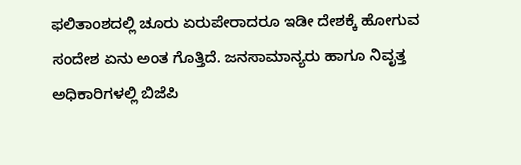ಫಲಿತಾಂಶದಲ್ಲಿ ಚೂರು ಏರುಪೇರಾದರೂ ಇಡೀ ದೇಶಕ್ಕೆ ಹೋಗುವ ಸಂದೇಶ ಏನು ಅಂತ ಗೊತ್ತಿದೆ. ಜನಸಾಮಾನ್ಯರು ಹಾಗೂ ನಿವೃತ್ತ ಅಧಿಕಾರಿಗಳಲ್ಲಿ ಬಿಜೆಪಿ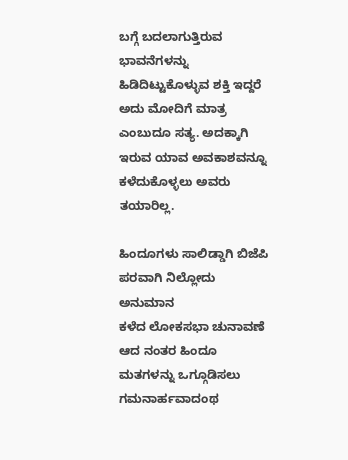ಬಗ್ಗೆ ಬದಲಾಗುತ್ತಿರುವ ಭಾವನೆಗಳನ್ನು ಹಿಡಿದಿಟ್ಟುಕೊಳ್ಳುವ ಶಕ್ತಿ ಇದ್ದರೆ ಅದು ಮೋದಿಗೆ ಮಾತ್ರ ಎಂಬುದೂ ಸತ್ಯ. ಅದಕ್ಕಾಗಿ ಇರುವ ಯಾವ ಅವಕಾಶವನ್ನೂ ಕಳೆದುಕೊಳ್ಳಲು ಅವರು ತಯಾರಿಲ್ಲ.

ಹಿಂದೂಗಳು ಸಾಲಿಡ್ಡಾಗಿ ಬಿಜೆಪಿ ಪರವಾಗಿ ನಿಲ್ಲೋದು ಅನುಮಾನ
ಕಳೆದ ಲೋಕಸಭಾ ಚುನಾವಣೆ ಆದ ನಂತರ ಹಿಂದೂ ಮತಗಳನ್ನು ಒಗ್ಗೂಡಿಸಲು ಗಮನಾರ್ಹವಾದಂಥ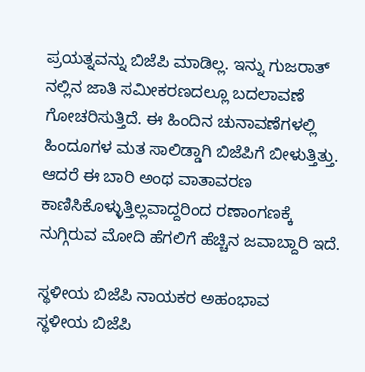ಪ್ರಯತ್ನವನ್ನು ಬಿಜೆಪಿ ಮಾಡಿಲ್ಲ. ಇನ್ನು ಗುಜರಾತ್ ನಲ್ಲಿನ ಜಾತಿ ಸಮೀಕರಣದಲ್ಲೂ ಬದಲಾವಣೆ ಗೋಚರಿಸುತ್ತಿದೆ. ಈ ಹಿಂದಿನ ಚುನಾವಣೆಗಳಲ್ಲಿ ಹಿಂದೂಗಳ ಮತ ಸಾಲಿಡ್ಡಾಗಿ ಬಿಜೆಪಿಗೆ ಬೀಳುತ್ತಿತ್ತು. ಆದರೆ ಈ ಬಾರಿ ಅಂಥ ವಾತಾವರಣ ಕಾಣಿಸಿಕೊಳ್ಳುತ್ತಿಲ್ಲವಾದ್ದರಿಂದ ರಣಾಂಗಣಕ್ಕೆ ನುಗ್ಗಿರುವ ಮೋದಿ ಹೆಗಲಿಗೆ ಹೆಚ್ಚಿನ ಜವಾಬ್ದಾರಿ ಇದೆ.

ಸ್ಥಳೀಯ ಬಿಜೆಪಿ ನಾಯಕರ ಅಹಂಭಾವ
ಸ್ಥಳೀಯ ಬಿಜೆಪಿ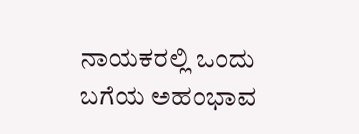ನಾಯಕರಲ್ಲಿ ಒಂದು ಬಗೆಯ ಅಹಂಭಾವ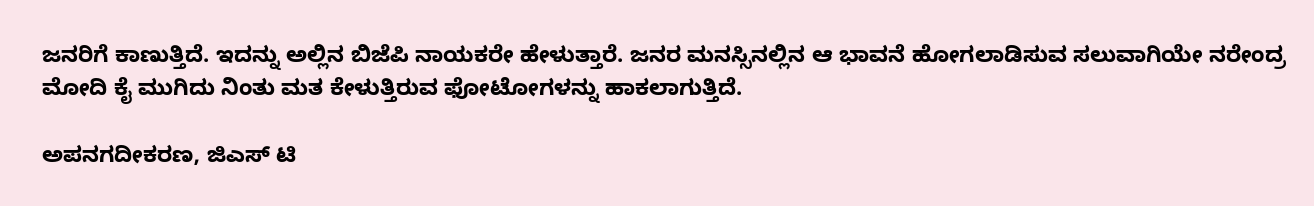ಜನರಿಗೆ ಕಾಣುತ್ತಿದೆ. ಇದನ್ನು ಅಲ್ಲಿನ ಬಿಜೆಪಿ ನಾಯಕರೇ ಹೇಳುತ್ತಾರೆ. ಜನರ ಮನಸ್ಸಿನಲ್ಲಿನ ಆ ಭಾವನೆ ಹೋಗಲಾಡಿಸುವ ಸಲುವಾಗಿಯೇ ನರೇಂದ್ರ ಮೋದಿ ಕೈ ಮುಗಿದು ನಿಂತು ಮತ ಕೇಳುತ್ತಿರುವ ಫೋಟೋಗಳನ್ನು ಹಾಕಲಾಗುತ್ತಿದೆ.

ಅಪನಗದೀಕರಣ, ಜಿಎಸ್ ಟಿ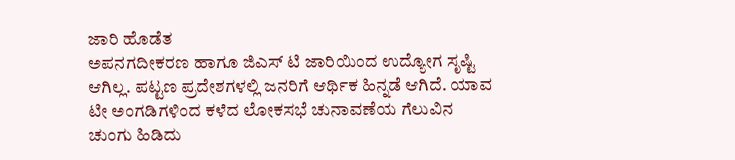ಜಾರಿ ಹೊಡೆತ
ಅಪನಗದೀಕರಣ ಹಾಗೂ ಜಿಎಸ್ ಟಿ ಜಾರಿಯಿಂದ ಉದ್ಯೋಗ ಸೃಷ್ಟಿ ಆಗಿಲ್ಲ. ಪಟ್ಟಣ ಪ್ರದೇಶಗಳಲ್ಲಿ ಜನರಿಗೆ ಆರ್ಥಿಕ ಹಿನ್ನಡೆ ಆಗಿದೆ. ಯಾವ ಟೀ ಅಂಗಡಿಗಳಿಂದ ಕಳೆದ ಲೋಕಸಭೆ ಚುನಾವಣೆಯ ಗೆಲುವಿನ ಚುಂಗು ಹಿಡಿದು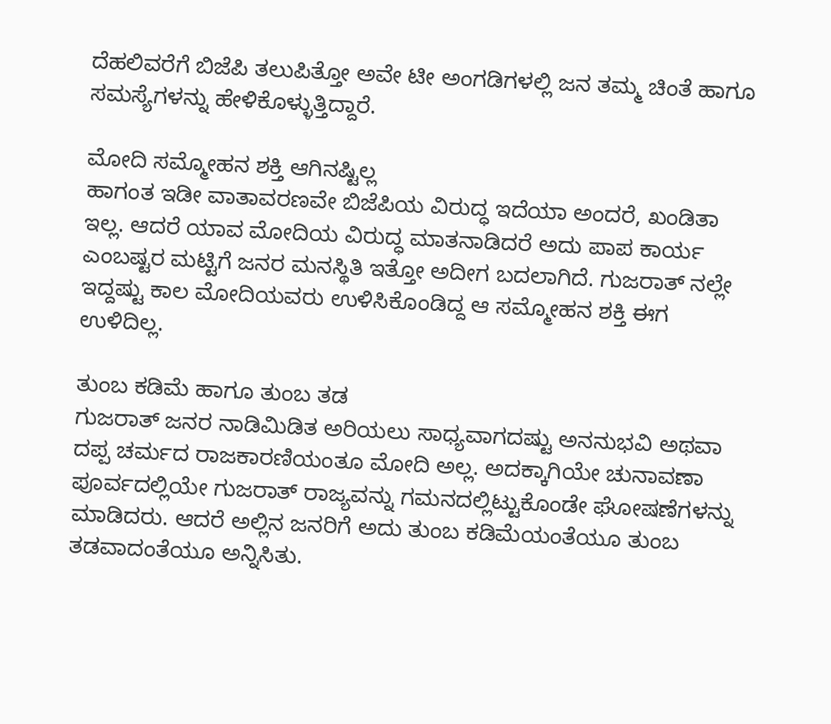ದೆಹಲಿವರೆಗೆ ಬಿಜೆಪಿ ತಲುಪಿತ್ತೋ ಅವೇ ಟೀ ಅಂಗಡಿಗಳಲ್ಲಿ ಜನ ತಮ್ಮ ಚಿಂತೆ ಹಾಗೂ ಸಮಸ್ಯೆಗಳನ್ನು ಹೇಳಿಕೊಳ್ಳುತ್ತಿದ್ದಾರೆ.

ಮೋದಿ ಸಮ್ಮೋಹನ ಶಕ್ತಿ ಆಗಿನಷ್ಟಿಲ್ಲ
ಹಾಗಂತ ಇಡೀ ವಾತಾವರಣವೇ ಬಿಜೆಪಿಯ ವಿರುದ್ಧ ಇದೆಯಾ ಅಂದರೆ, ಖಂಡಿತಾ ಇಲ್ಲ. ಆದರೆ ಯಾವ ಮೋದಿಯ ವಿರುದ್ಧ ಮಾತನಾಡಿದರೆ ಅದು ಪಾಪ ಕಾರ್ಯ ಎಂಬಷ್ಟರ ಮಟ್ಟಿಗೆ ಜನರ ಮನಸ್ಥಿತಿ ಇತ್ತೋ ಅದೀಗ ಬದಲಾಗಿದೆ. ಗುಜರಾತ್ ನಲ್ಲೇ ಇದ್ದಷ್ಟು ಕಾಲ ಮೋದಿಯವರು ಉಳಿಸಿಕೊಂಡಿದ್ದ ಆ ಸಮ್ಮೋಹನ ಶಕ್ತಿ ಈಗ ಉಳಿದಿಲ್ಲ.

ತುಂಬ ಕಡಿಮೆ ಹಾಗೂ ತುಂಬ ತಡ
ಗುಜರಾತ್ ಜನರ ನಾಡಿಮಿಡಿತ ಅರಿಯಲು ಸಾಧ್ಯವಾಗದಷ್ಟು ಅನನುಭವಿ ಅಥವಾ ದಪ್ಪ ಚರ್ಮದ ರಾಜಕಾರಣಿಯಂತೂ ಮೋದಿ ಅಲ್ಲ. ಅದಕ್ಕಾಗಿಯೇ ಚುನಾವಣಾ ಪೂರ್ವದಲ್ಲಿಯೇ ಗುಜರಾತ್ ರಾಜ್ಯವನ್ನು ಗಮನದಲ್ಲಿಟ್ಟುಕೊಂಡೇ ಘೋಷಣೆಗಳನ್ನು ಮಾಡಿದರು. ಆದರೆ ಅಲ್ಲಿನ ಜನರಿಗೆ ಅದು ತುಂಬ ಕಡಿಮೆಯಂತೆಯೂ ತುಂಬ ತಡವಾದಂತೆಯೂ ಅನ್ನಿಸಿತು.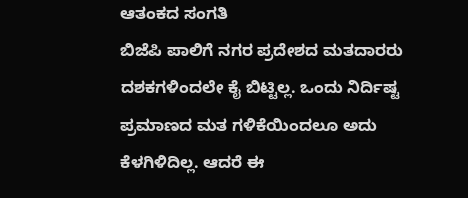ಆತಂಕದ ಸಂಗತಿ
ಬಿಜೆಪಿ ಪಾಲಿಗೆ ನಗರ ಪ್ರದೇಶದ ಮತದಾರರು ದಶಕಗಳಿಂದಲೇ ಕೈ ಬಿಟ್ಟಿಲ್ಲ. ಒಂದು ನಿರ್ದಿಷ್ಟ ಪ್ರಮಾಣದ ಮತ ಗಳಿಕೆಯಿಂದಲೂ ಅದು ಕೆಳಗಿಳಿದಿಲ್ಲ. ಆದರೆ ಈ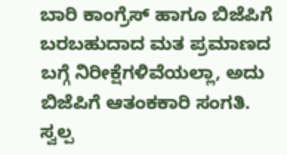ಬಾರಿ ಕಾಂಗ್ರೆಸ್ ಹಾಗೂ ಬಿಜೆಪಿಗೆ ಬರಬಹುದಾದ ಮತ ಪ್ರಮಾಣದ ಬಗ್ಗೆ ನಿರೀಕ್ಷೆಗಳಿವೆಯಲ್ಲಾ, ಅದು ಬಿಜೆಪಿಗೆ ಆತಂಕಕಾರಿ ಸಂಗತಿ. ಸ್ವಲ್ಪ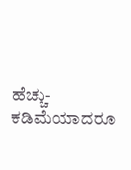ಹೆಚ್ಚು-ಕಡಿಮೆಯಾದರೂ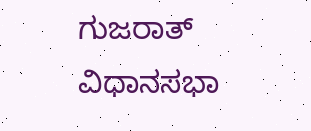ಗುಜರಾತ್ ವಿಧಾನಸಭಾ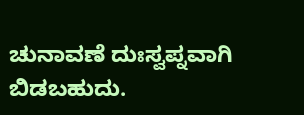ಚುನಾವಣೆ ದುಃಸ್ವಪ್ನವಾಗಿ ಬಿಡಬಹುದು.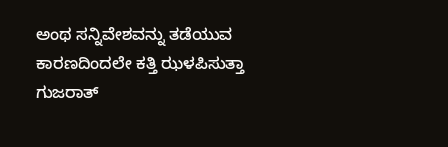ಅಂಥ ಸನ್ನಿವೇಶವನ್ನು ತಡೆಯುವ ಕಾರಣದಿಂದಲೇ ಕತ್ತಿ ಝಳಪಿಸುತ್ತಾ ಗುಜರಾತ್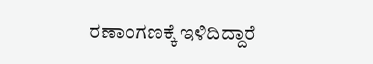ರಣಾಂಗಣಕ್ಕೆ ಇಳಿದಿದ್ದಾರೆ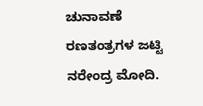ಚುನಾವಣೆ ರಣತಂತ್ರಗಳ ಜಟ್ಟಿ ನರೇಂದ್ರ ಮೋದಿ.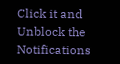Click it and Unblock the Notifications